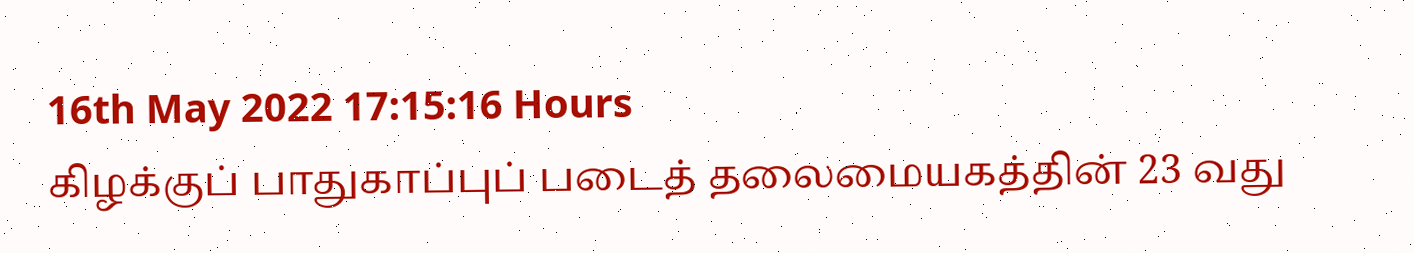16th May 2022 17:15:16 Hours
கிழக்குப் பாதுகாப்புப் படைத் தலைமையகத்தின் 23 வது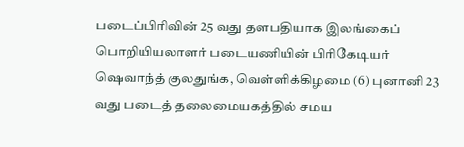படைப்பிரிவின் 25 வது தளபதியாக இலங்கைப் பொறியியலாளர் படையணியின் பிரிகேடியர் ஷெவாந்த் குலதுங்க, வெள்ளிக்கிழமை (6) புனானி 23 வது படைத் தலைமையகத்தில் சமய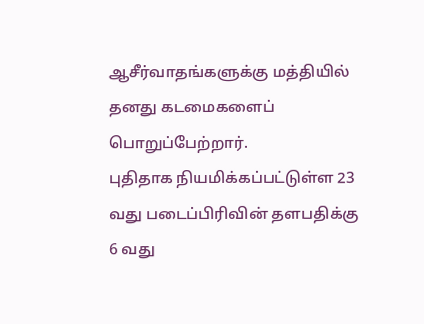ஆசீர்வாதங்களுக்கு மத்தியில் தனது கடமைகளைப் பொறுப்பேற்றார்.
புதிதாக நியமிக்கப்பட்டுள்ள 23 வது படைப்பிரிவின் தளபதிக்கு 6 வது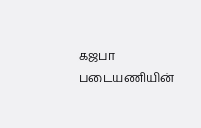கஜபா படையணியின்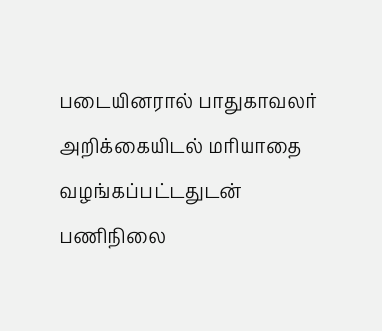படையினரால் பாதுகாவலர் அறிக்கையிடல் மரியாதை வழங்கப்பட்டதுடன் பணிநிலை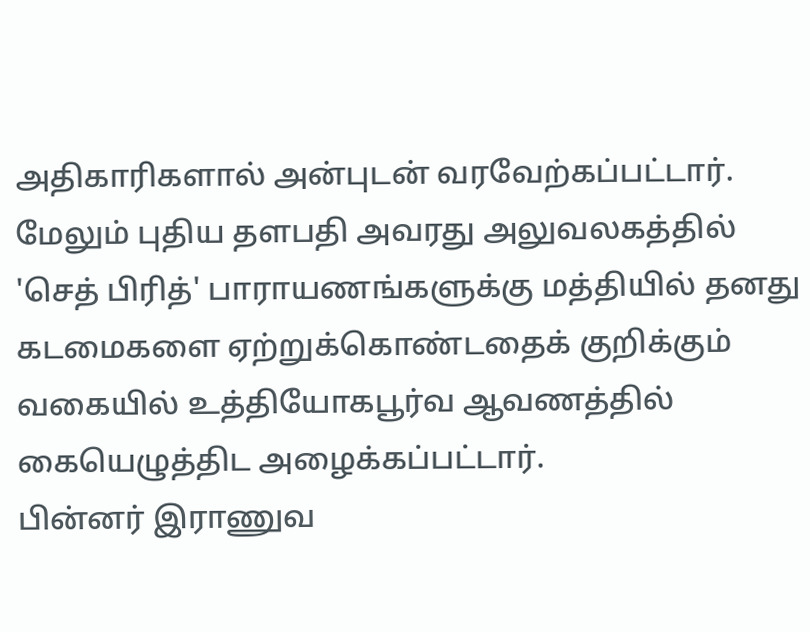அதிகாரிகளால் அன்புடன் வரவேற்கப்பட்டார்.
மேலும் புதிய தளபதி அவரது அலுவலகத்தில் 'செத் பிரித்' பாராயணங்களுக்கு மத்தியில் தனது கடமைகளை ஏற்றுக்கொண்டதைக் குறிக்கும் வகையில் உத்தியோகபூர்வ ஆவணத்தில் கையெழுத்திட அழைக்கப்பட்டார்.
பின்னர் இராணுவ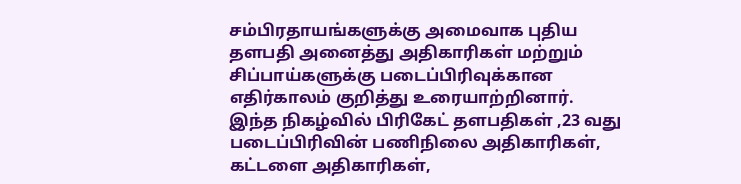சம்பிரதாயங்களுக்கு அமைவாக புதிய தளபதி அனைத்து அதிகாரிகள் மற்றும் சிப்பாய்களுக்கு படைப்பிரிவுக்கான எதிர்காலம் குறித்து உரையாற்றினார்.
இந்த நிகழ்வில் பிரிகேட் தளபதிகள் ,23 வது படைப்பிரிவின் பணிநிலை அதிகாரிகள், கட்டளை அதிகாரிகள்,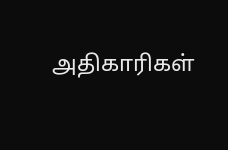அதிகாரிகள்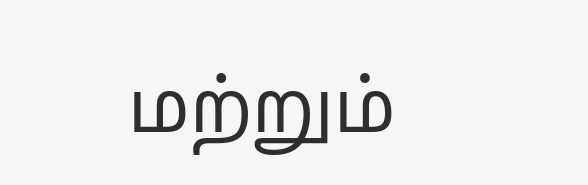மற்றும்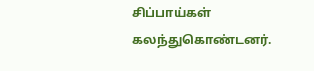சிப்பாய்கள் கலந்துகொண்டனர்.